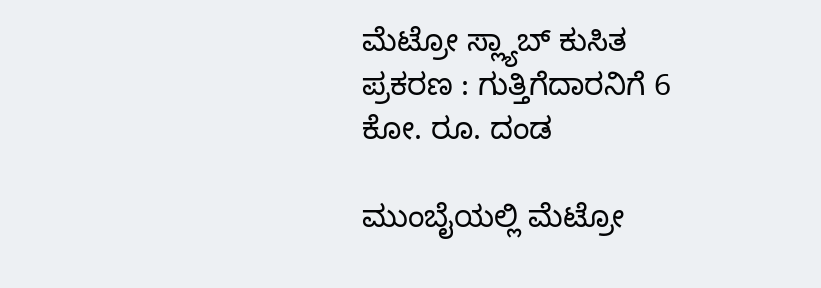ಮೆಟ್ರೋ ಸ್ಲ್ಯಾಬ್‌ ಕುಸಿತ ಪ್ರಕರಣ : ಗುತ್ತಿಗೆದಾರನಿಗೆ 6 ಕೋ. ರೂ. ದಂಡ

ಮುಂಬೈಯಲ್ಲಿ ಮೆಟ್ರೋ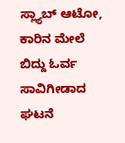ಸ್ಲ್ಯಾಬ್‌ ಆಟೋ, ಕಾರಿನ ಮೇಲೆ ಬಿದ್ದು ಓರ್ವ ಸಾವಿಗೀಡಾದ ಘಟನೆ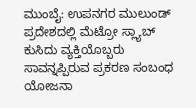ಮುಂಬೈ: ಉಪನಗರ ಮುಲುಂಡ್‌ ಪ್ರದೇಶದಲ್ಲಿ ಮೆಟ್ರೋ ಸ್ಲ್ಯಾಬ್‌ ಕುಸಿದು ವ್ಯಕ್ತಿಯೊಬ್ಬರು ಸಾವನ್ನಪ್ಪಿರುವ ಪ್ರಕರಣ ಸಂಬಂಧ ಯೋಜನಾ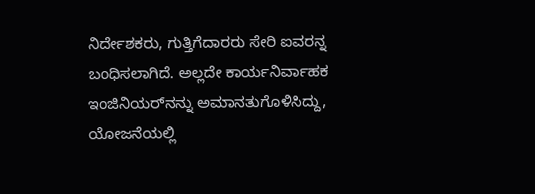ನಿರ್ದೇಶಕರು, ಗುತ್ತಿಗೆದಾರರು ಸೇರಿ ಐವರನ್ನ ಬಂಧಿಸಲಾಗಿದೆ. ಅಲ್ಲದೇ ಕಾರ್ಯನಿರ್ವಾಹಕ ಇಂಜಿನಿಯರ್‌ನನ್ನು ಅಮಾನತುಗೊಳಿಸಿದ್ದು, ಯೋಜನೆಯಲ್ಲಿ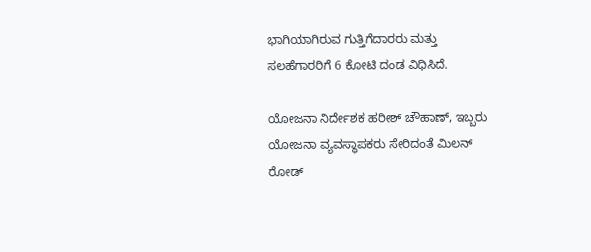ಭಾಗಿಯಾಗಿರುವ ಗುತ್ತಿಗೆದಾರರು ಮತ್ತು ಸಲಹೆಗಾರರಿಗೆ 6 ಕೋಟಿ ದಂಡ ವಿಧಿಸಿದೆ.

ಯೋಜನಾ ನಿರ್ದೇಶಕ ಹರೀಶ್ ಚೌಹಾಣ್, ಇಬ್ಬರು ಯೋಜನಾ ವ್ಯವಸ್ಥಾಪಕರು ಸೇರಿದಂತೆ ಮಿಲನ್ ರೋಡ್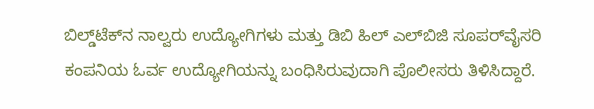ಬಿಲ್ಡ್‌ಟೆಕ್‌ನ ನಾಲ್ವರು ಉದ್ಯೋಗಿಗಳು ಮತ್ತು ಡಿಬಿ ಹಿಲ್ ಎಲ್‌ಬಿಜಿ ಸೂಪರ್‌ವೈಸರಿ ಕಂಪನಿಯ ಓರ್ವ ಉದ್ಯೋಗಿಯನ್ನು ಬಂಧಿಸಿರುವುದಾಗಿ ಪೊಲೀಸರು ತಿಳಿಸಿದ್ದಾರೆ.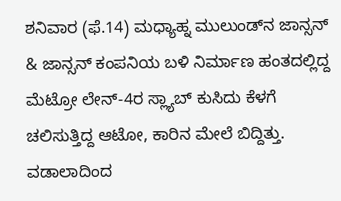ಶನಿವಾರ (ಫೆ.14) ಮಧ್ಯಾಹ್ನ ಮುಲುಂಡ್‌ನ ಜಾನ್ಸನ್ & ಜಾನ್ಸನ್ ಕಂಪನಿಯ ಬಳಿ ನಿರ್ಮಾಣ ಹಂತದಲ್ಲಿದ್ದ ಮೆಟ್ರೋ ಲೇನ್‌-4ರ ಸ್ಲ್ಯಾಬ್‌ ಕುಸಿದು ಕೆಳಗೆ ಚಲಿಸುತ್ತಿದ್ದ ಆಟೋ, ಕಾರಿನ ಮೇಲೆ ಬಿದ್ದಿತ್ತು. ವಡಾಲಾದಿಂದ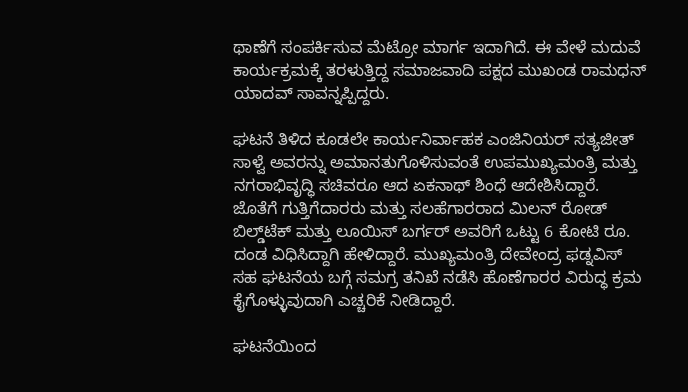ಥಾಣೆಗೆ ಸಂಪರ್ಕಿಸುವ ಮೆಟ್ರೋ ಮಾರ್ಗ ಇದಾಗಿದೆ. ಈ ವೇಳೆ ಮದುವೆ ಕಾರ್ಯಕ್ರಮಕ್ಕೆ ತರಳುತ್ತಿದ್ದ ಸಮಾಜವಾದಿ ಪಕ್ಷದ ಮುಖಂಡ ರಾಮಧನ್ ಯಾದವ್ ಸಾವನ್ನಪ್ಪಿದ್ದರು.

ಘಟನೆ ತಿಳಿದ ಕೂಡಲೇ ಕಾರ್ಯನಿರ್ವಾಹಕ ಎಂಜಿನಿಯರ್ ಸತ್ಯಜೀತ್ ಸಾಳ್ವೆ ಅವರನ್ನು ಅಮಾನತುಗೊಳಿಸುವಂತೆ ಉಪಮುಖ್ಯಮಂತ್ರಿ ಮತ್ತು ನಗರಾಭಿವೃದ್ಧಿ ಸಚಿವರೂ ಆದ ಏಕನಾಥ್ ಶಿಂಧೆ ಆದೇಶಿಸಿದ್ದಾರೆ. ಜೊತೆಗೆ ಗುತ್ತಿಗೆದಾರರು ಮತ್ತು ಸಲಹೆಗಾರರಾದ ಮಿಲನ್ ರೋಡ್ ಬಿಲ್ಡ್‌ಟೆಕ್ ಮತ್ತು ಲೂಯಿಸ್ ಬರ್ಗರ್ ಅವರಿಗೆ ಒಟ್ಟು 6 ಕೋಟಿ ರೂ. ದಂಡ ವಿಧಿಸಿದ್ದಾಗಿ ಹೇಳಿದ್ದಾರೆ. ಮುಖ್ಯಮಂತ್ರಿ ದೇವೇಂದ್ರ ಫಡ್ನವಿಸ್‌ ಸಹ ಘಟನೆಯ ಬಗ್ಗೆ ಸಮಗ್ರ ತನಿಖೆ ನಡೆಸಿ ಹೊಣೆಗಾರರ ವಿರುದ್ಧ ಕ್ರಮ ಕೈಗೊಳ್ಳುವುದಾಗಿ ಎಚ್ಚರಿಕೆ ನೀಡಿದ್ದಾರೆ.

ಘಟನೆಯಿಂದ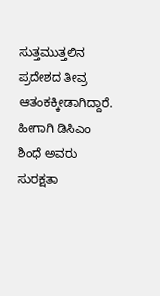ಸುತ್ತಮುತ್ತಲಿನ ಪ್ರದೇಶದ ತೀವ್ರ ಆತಂಕಕ್ಕೀಡಾಗಿದ್ದಾರೆ. ಹೀಗಾಗಿ ಡಿಸಿಎಂ ಶಿಂಧೆ ಅವರು ಸುರಕ್ಷತಾ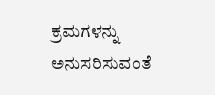ಕ್ರಮಗಳನ್ನು ಅನುಸರಿಸುವಂತೆ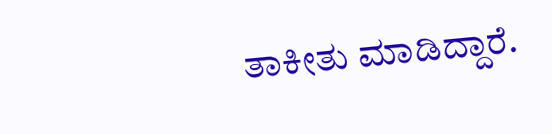ತಾಕೀತು ಮಾಡಿದ್ದಾರೆ.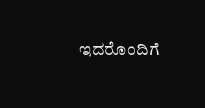ಇದರೊಂದಿಗೆ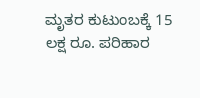ಮೃತರ ಕುಟುಂಬಕ್ಕೆ 15 ಲಕ್ಷ ರೂ. ಪರಿಹಾರ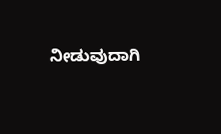ನೀಡುವುದಾಗಿ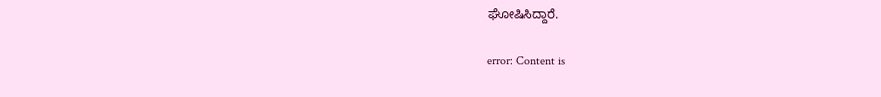ಘೋಷಿಸಿದ್ದಾರೆ.

error: Content is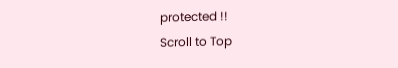protected !!
Scroll to Top